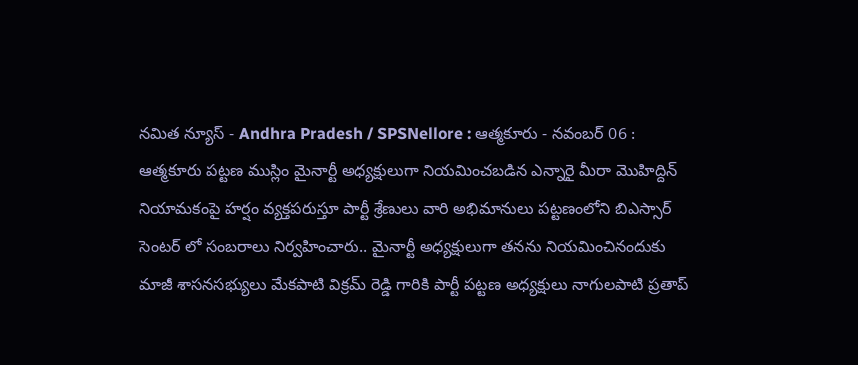నమిత న్యూస్ - Andhra Pradesh / SPSNellore : ఆత్మకూరు - నవంబర్ 06 : ఆత్మకూరు పట్టణ ముస్లిం మైనార్టీ అధ్యక్షులుగా నియమించబడిన ఎన్నారై మీరా మొహిద్దిన్ నియామకంపై హర్షం వ్యక్తపరుస్తూ పార్టీ శ్రేణులు వారి అభిమానులు పట్టణంలోని బిఎస్సార్ సెంటర్ లో సంబరాలు నిర్వహించారు.. మైనార్టీ అధ్యక్షులుగా తనను నియమించినందుకు మాజీ శాసనసభ్యులు మేకపాటి విక్రమ్ రెడ్డి గారికి పార్టీ పట్టణ అధ్యక్షులు నాగులపాటి ప్రతాప్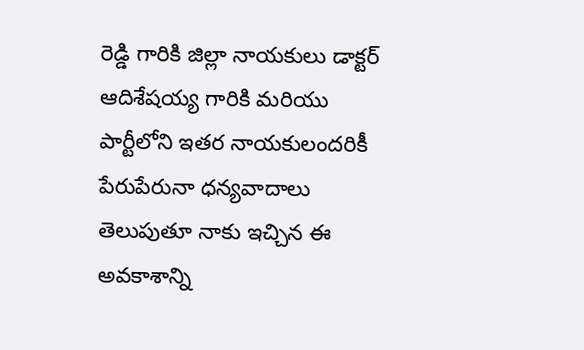రెడ్డి గారికి జిల్లా నాయకులు డాక్టర్ ఆదిశేషయ్య గారికి మరియు పార్టీలోని ఇతర నాయకులందరికీ పేరుపేరునా ధన్యవాదాలు తెలుపుతూ నాకు ఇచ్చిన ఈ అవకాశాన్ని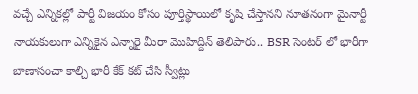వచ్చే ఎన్నికల్లో పార్టీ విజయం కోసం పూర్తిస్థాయిలో కృషి చేస్తానని నూతనంగా మైనార్టీ నాయకులుగా ఎన్నికైన ఎన్నారై మీరా మొహిద్దిన్ తెలిపారు.. BSR సెంటర్ లో భారీగా బాణాసంచా కాల్చి భారీ కేక్ కట్ చేసి స్వీట్లు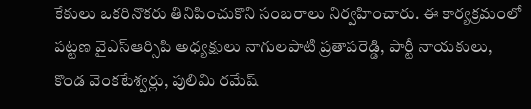కేకులు ఒకరినొకరు తినిపించుకొని సంబరాలు నిర్వహించారు. ఈ కార్యక్రమంలో పట్టణ వైఎస్ఆర్సిపి అధ్యక్షులు నాగులపాటి ప్రతాపరెడ్డి, పార్టీ నాయకులు, కొండ వెంకటేశ్వర్లు, పులిమి రమేష్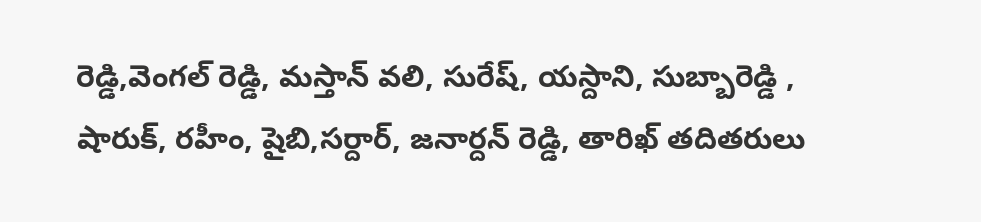రెడ్డి,వెంగల్ రెడ్డి, మస్తాన్ వలి, సురేష్, యస్దాని, సుబ్బారెడ్డి , షారుక్, రహీం, షైబి,సర్దార్, జనార్దన్ రెడ్డి, తారిఖ్ తదితరులు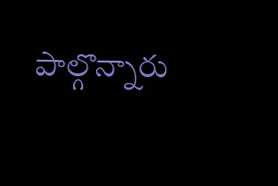పాల్గొన్నారు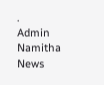.
Admin
Namitha News